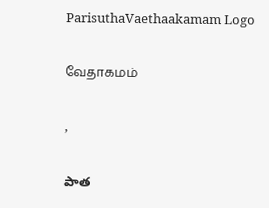ParisuthaVaethaakamam Logo

வேதாகமம்

,

పాత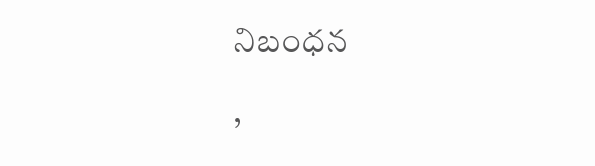నిబంధన

,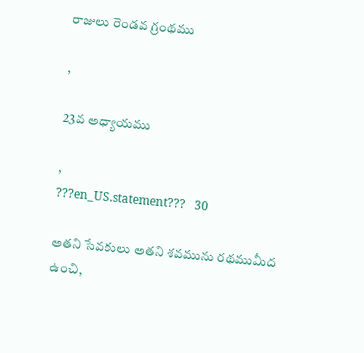రాజులు రెండవ గ్రంథము

,

23వ అధ్యాయము

,
???en_US.statement???   30

అతని సేవకులు అతని శవమును రథముమీద ఉంచి,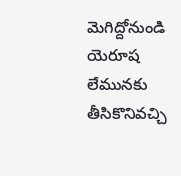మెగిద్దోనుండి యెరూష లేమునకు తీసికొనివచ్చి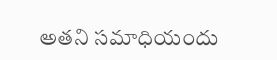అతని సమాధియందు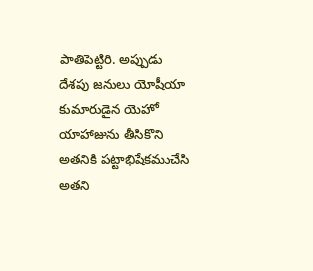పాతిపెట్టిరి. అప్పుడు దేశపు జనులు యోషీయా కుమారుడైన యెహో యాహాజును తీసికొని అతనికి పట్టాభిషేకముచేసి అతని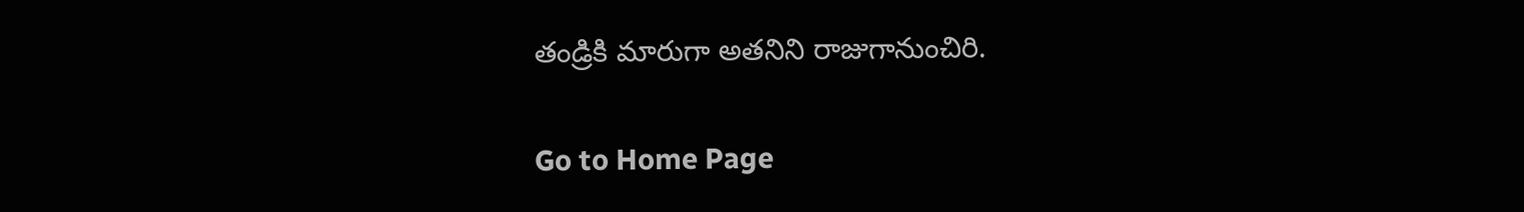తండ్రికి మారుగా అతనిని రాజుగానుంచిరి.

Go to Home Page